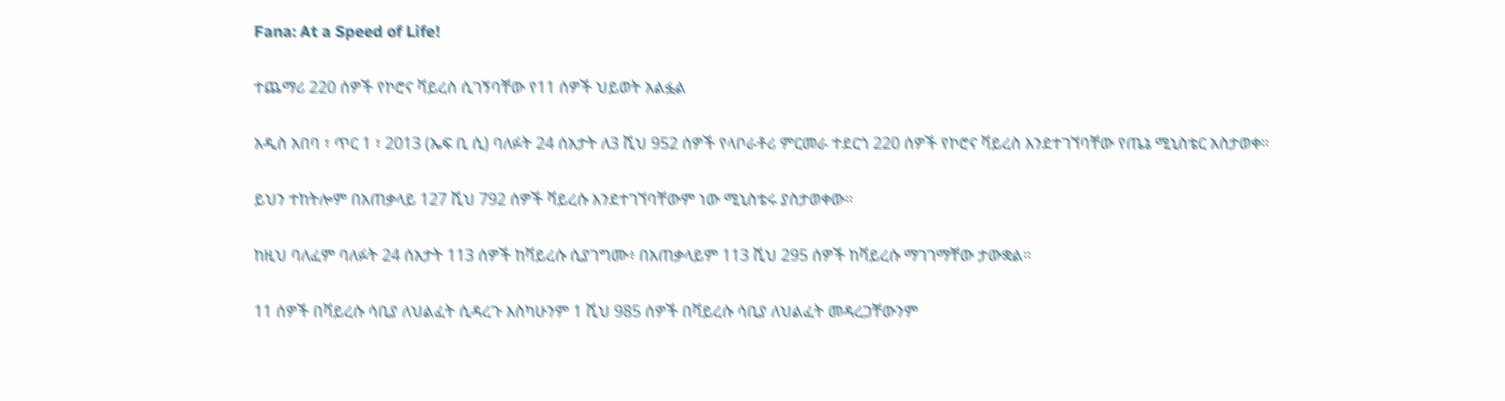Fana: At a Speed of Life!

ተጨማሪ 220 ሰዎች የኮሮና ቫይረስ ሲገኝባቸው የ11 ሰዎች ህይወት አልፏል

አዲስ አበባ ፣ ጥር 1 ፣ 2013 (ኤፍ ቢ ሲ) ባለፉት 24 ሰአታት ለ3 ሺህ 952 ሰዎች የላቦራቶሪ ምርመራ ተደርጎ 220 ሰዎች የኮሮና ቫይረስ እንደተገኘባቸው የጤኔ ሚኒስቴር አስታወቀ።

ይህን ተከትሎም በአጠቃላይ 127 ሺህ 792 ሰዎች ቫይረሱ እንደተገኘባቸውም ነው ሚኒስቴሩ ያስታወቀው።

ከዚህ ባለፈም ባለፉት 24 ሰአታት 113 ሰዎች ከቫይረሱ ሲያገግሙ፥ በአጠቃላይም 113 ሺህ 295 ሰዎች ከቫይረሱ ማገገማቸው ታውቋል።

11 ሰዎች በቫይረሱ ሳቢያ ለህልፈት ሲዳረጉ እስካሁንም 1 ሺህ 985 ሰዎች በቫይረሱ ሳቢያ ለህልፈት መዳረጋቸውንም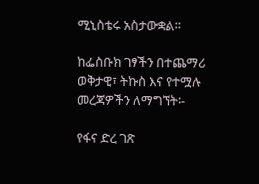ሚኒስቴሩ አስታውቋል።

ከፌስቡክ ገፃችን በተጨማሪ ወቅታዊ፣ ትኩስ እና የተሟሉ መረጃዎችን ለማግኘት፡-

የፋና ድረ ገጽ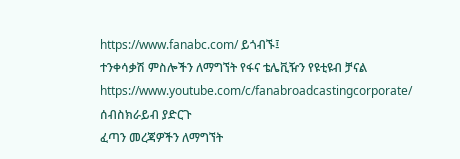https://www.fanabc.com/ ይጎብኙ፤
ተንቀሳቃሽ ምስሎችን ለማግኘት የፋና ቴሌቪዥን የዩቲዩብ ቻናል https://www.youtube.com/c/fanabroadcastingcorporate/ ሰብስክራይብ ያድርጉ
ፈጣን መረጃዎችን ለማግኘት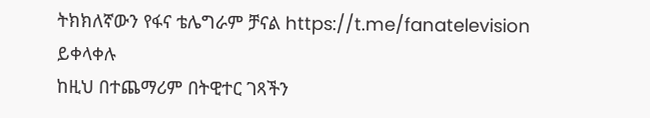ትክክለኛውን የፋና ቴሌግራም ቻናል https://t.me/fanatelevision ይቀላቀሉ
ከዚህ በተጨማሪም በትዊተር ገጻችን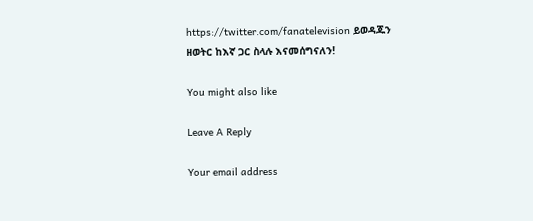https://twitter.com/fanatelevision ይወዳጁን
ዘወትር ከእኛ ጋር ስላሉ እናመሰግናለን!

You might also like

Leave A Reply

Your email address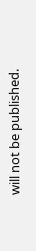will not be published.